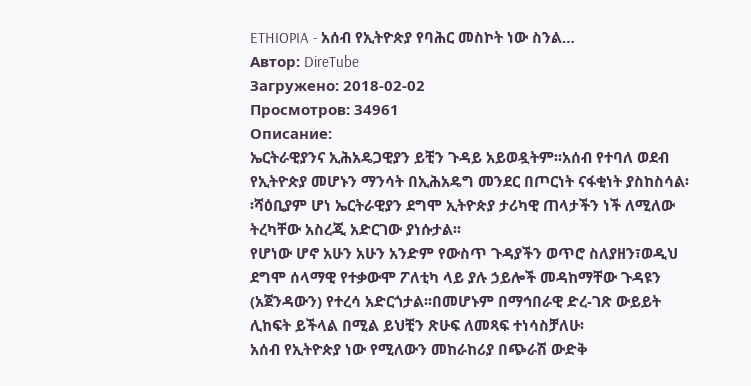ETHIOPIA - አሰብ የኢትዮጵያ የባሕር መስኮት ነው ስንል…
Автор: DireTube
Загружено: 2018-02-02
Просмотров: 34961
Описание:
ኤርትራዊያንና ኢሕአዴጋዊያን ይቺን ጉዳይ አይወዷትም፡፡አሰብ የተባለ ወደብ የኢትዮጵያ መሆኑን ማንሳት በኢሕአዴግ መንደር በጦርነት ናፋቂነት ያስከስሳል፡፡ሻዕቢያም ሆነ ኤርትራዊያን ደግሞ ኢትዮጵያ ታሪካዊ ጠላታችን ነች ለሚለው ትረካቸው አስረጂ አድርገው ያነሱታል፡፡
የሆነው ሆኖ አሁን አሁን አንድም የውስጥ ጉዳያችን ወጥሮ ስለያዘን፣ወዲህ ደግሞ ሰላማዊ የተቃውሞ ፖለቲካ ላይ ያሉ ኃይሎች መዳከማቸው ጉዳዩን (አጀንዳውን) የተረሳ አድርጎታል፡፡በመሆኑም በማኅበራዊ ድረ-ገጽ ውይይት ሊከፍት ይችላል በሚል ይህቺን ጽሁፍ ለመጻፍ ተነሳስቻለሁ፡
አሰብ የኢትዮጵያ ነው የሚለውን መከራከሪያ በጭራሽ ውድቅ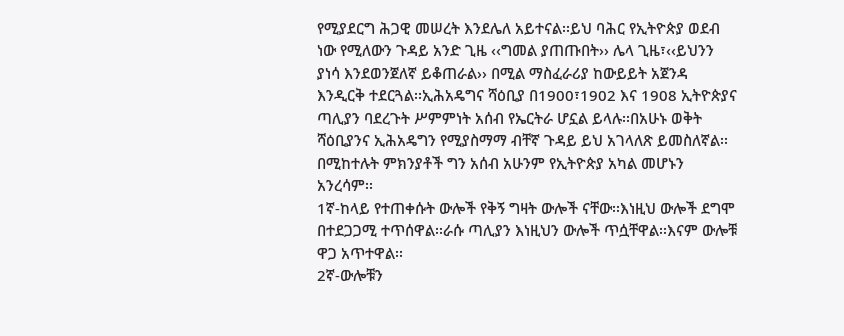የሚያደርግ ሕጋዊ መሠረት እንደሌለ አይተናል፡፡ይህ ባሕር የኢትዮጵያ ወደብ ነው የሚለውን ጉዳይ አንድ ጊዜ ‹‹ግመል ያጠጡበት›› ሌላ ጊዜ፣‹‹ይህንን ያነሳ እንደወንጀለኛ ይቆጠራል›› በሚል ማስፈራሪያ ከውይይት አጀንዳ እንዲርቅ ተደርጓል፡፡ኢሕአዴግና ሻዕቢያ በ1900፣1902 እና 1908 ኢትዮጵያና ጣሊያን ባደረጉት ሥምምነት አሰብ የኤርትራ ሆኗል ይላሉ፡፡በአሁኑ ወቅት ሻዕቢያንና ኢሕአዴግን የሚያስማማ ብቸኛ ጉዳይ ይህ አገላለጽ ይመስለኛል፡፡በሚከተሉት ምክንያቶች ግን አሰብ አሁንም የኢትዮጵያ አካል መሆኑን አንረሳም፡፡
1ኛ-ከላይ የተጠቀሱት ውሎች የቅኝ ግዛት ውሎች ናቸው፡፡እነዚህ ውሎች ደግሞ በተደጋጋሚ ተጥሰዋል፡፡ራሱ ጣሊያን እነዚህን ውሎች ጥሷቸዋል፡፡እናም ውሎቹ ዋጋ አጥተዋል፡፡
2ኛ-ውሎቹን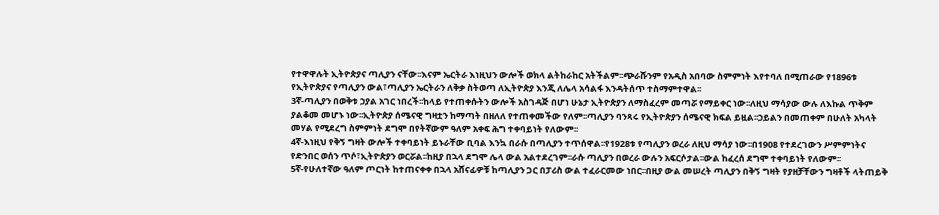የተዋዋሉት ኢትዮጵያና ጣሊያን ናቸው፡፡እናም ኤርትራ እነዚህን ውሎች ወክላ ልትከራከር አትችልም፡፡ጭራሹንም የአዲስ አበባው ስምምነት እየተባለ በሚጠራው የ1896ቱ የኢትዮጵያና የጣሊያን ውል፣ጣሊያን ኤርትራን ለቅቃ ስትወጣ ለኢትዮጵያ እንጂ ለሌላ አሳልፋ እንዳትሰጥ ተስማምተዋል፡፡
3ኛ-ጣሊያን በወቅቱ ኃያል አገር ነበረች፡፡ከላይ የተጠቀሱትን ውሎች አስገዳጅ በሆነ ሁኔታ ኢትዮጵያን ለማስፈረም መጣሯ የማይቀር ነው፡፡ለዚህ ማሳያው ውሉ ለእኩል ጥቅም ያልቆመ መሆኑ ነው፡፡ኢትዮጵያ ሰሜናዊ ግዛቷን ከማጣት በዘለለ የተጠቀመችው የለም፡፡ጣሊያን ባንጻሩ የኢትዮጵያን ሰሜናዊ ክፍል ይዟል፡፡ኃይልን በመጠቀም በሁለት አካላት መሃል የሚደረግ ስምምነት ደግሞ በየትኛውም ዓለም አቀፍ ሕግ ተቀባይነት የለውም፡፡
4ኛ-እነዚህ የቅኝ ግዛት ውሎች ተቀባይነት ይኑራቸው ቢባል እንኳ በራሱ በጣሊያን ተጥሰዋል፡፡የ1928ቱ የጣሊያን ወረራ ለዚህ ማሳያ ነው፡፡በ1908 የተደረገውን ሥምምነትና የድንበር ወሰን ጥሶ፣ኢትዮጵያን ወርሯል፡፡ከዚያ በኋላ ደግሞ ሌላ ውል አልተደረገም፡፡ራሱ ጣሊያን በወረራ ውሉን አፍርሶታል፡፡ውል ከፈረሰ ደግሞ ተቀባይነት የለውም፡፡
5ኛ-የሁለተኛው ዓለም ጦርነት ከተጠናቀቀ በኋላ አሸናፊዎቹ ከጣሊያን ጋር በፓሪስ ውል ተፈራርመው ነበር፡፡በዚያ ውል መሠረት ጣሊያን በቅኝ ግዛት የያዘቻቸውን ግዛቶች ላትጠይቅ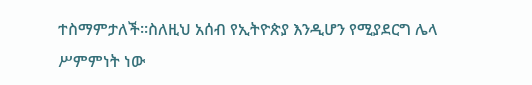ተስማምታለች፡፡ስለዚህ አሰብ የኢትዮጵያ እንዲሆን የሚያደርግ ሌላ ሥምምነት ነው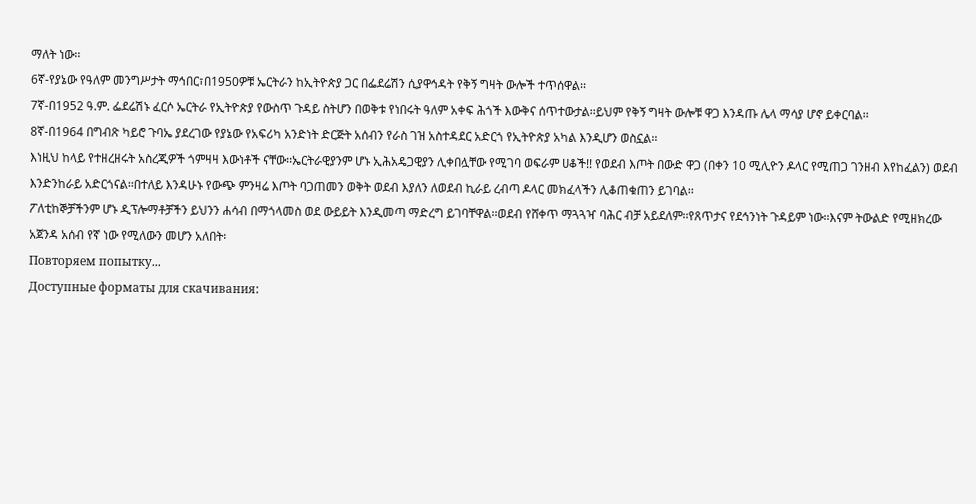ማለት ነው፡፡
6ኛ-የያኔው የዓለም መንግሥታት ማኅበር፣በ1950ዎቹ ኤርትራን ከኢትዮጵያ ጋር በፌደሬሽን ሲያዋኅዳት የቅኝ ግዛት ውሎች ተጥሰዋል፡፡
7ኛ-በ1952 ዓ.ም. ፌደሬሽኑ ፈርሶ ኤርትራ የኢትዮጵያ የውስጥ ጉዳይ ስትሆን በወቅቱ የነበሩት ዓለም አቀፍ ሕጎች እውቅና ሰጥተውታል፡፡ይህም የቅኝ ግዛት ውሎቹ ዋጋ እንዳጡ ሌላ ማሳያ ሆኖ ይቀርባል፡፡
8ኛ-በ1964 በግብጽ ካይሮ ጉባኤ ያደረገው የያኔው የአፍሪካ አንድነት ድርጅት አሰብን የራስ ገዝ አስተዳደር አድርጎ የኢትዮጵያ አካል እንዲሆን ወስኗል፡፡
እነዚህ ከላይ የተዘረዘሩት አስረጂዎች ጎምዛዛ እውነቶች ናቸው፡፡ኤርትራዊያንም ሆኑ ኢሕአዴጋዊያን ሊቀበሏቸው የሚገባ ወፍራም ሀቆች!! የወደብ እጦት በውድ ዋጋ (በቀን 10 ሚሊዮን ዶላር የሚጠጋ ገንዘብ እየከፈልን) ወደብ እንድንከራይ አድርጎናል፡፡በተለይ እንዳሁኑ የውጭ ምንዛሬ እጦት ባጋጠመን ወቅት ወደብ እያለን ለወደብ ኪራይ ረብጣ ዶላር መክፈላችን ሊቆጠቁጠን ይገባል፡፡
ፖለቲከኞቻችንም ሆኑ ዲፕሎማቶቻችን ይህንን ሐሳብ በማጎላመስ ወደ ውይይት እንዲመጣ ማድረግ ይገባቸዋል፡፡ወደብ የሸቀጥ ማጓጓዣ ባሕር ብቻ አይደለም፡፡የጸጥታና የደኅንነት ጉዳይም ነው፡፡እናም ትውልድ የሚዘክረው አጀንዳ አሰብ የኛ ነው የሚለውን መሆን አለበት፡
Повторяем попытку...
Доступные форматы для скачивания: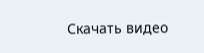Скачать видео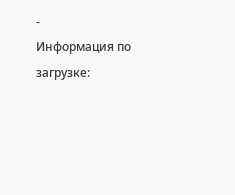-
Информация по загрузке: